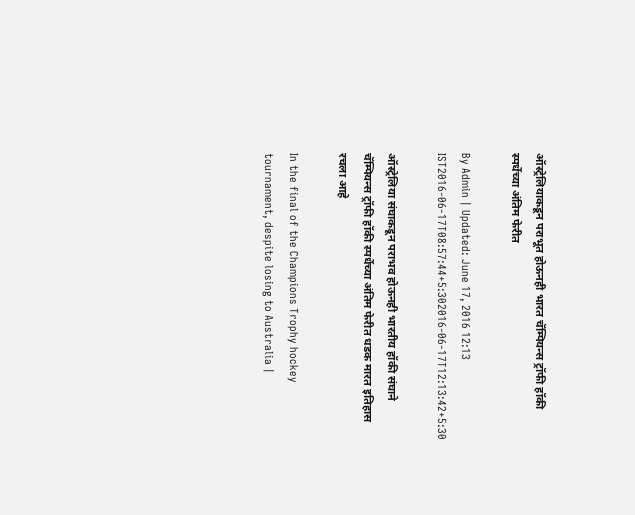ऑस्ट्रेलियाकडून पराभूत होऊनही भारत चॅम्पियन्स ट्रॉफी हॉकी स्पर्धेच्या अंतिम फेरीत

By Admin | Updated: June 17, 2016 12:13 IST2016-06-17T08:57:44+5:302016-06-17T12:13:42+5:30

ऑस्ट्रेलिया संघाकडून पराभव होऊनही भारतीय हॉकी संघाने चॅम्पियन्स ट्रॉफी हॉकी स्पर्धेच्या अंतिम फेरीत धडक मारत इतिहास रचला आहे

In the final of the Champions Trophy hockey tournament, despite losing to Australia |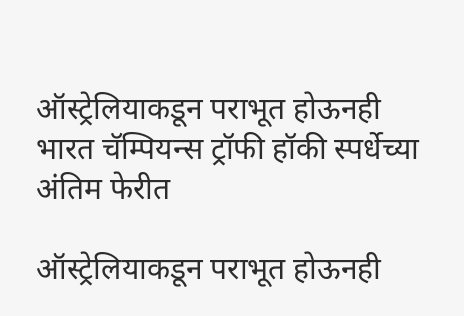ऑस्ट्रेलियाकडून पराभूत होऊनही भारत चॅम्पियन्स ट्रॉफी हॉकी स्पर्धेच्या अंतिम फेरीत

ऑस्ट्रेलियाकडून पराभूत होऊनही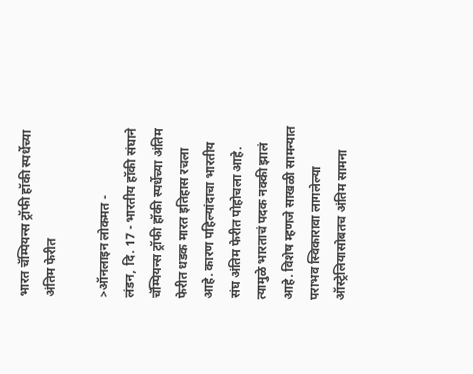भारत चॅम्पियन्स ट्रॉफी हॉकी स्पर्धेच्या अंतिम फेरीत

>ऑनलाइन लोकमत -
लंडन, दि. 17 - भारतीय हॉकी संघाने चॅम्पियन्स ट्रॉफी हॉकी स्पर्धेच्या अंतिम फेरीत धडक मारत इतिहास रचला आहे. कारण पहिल्यांदाचा भारतीय संघ अंतिम फेरीत पोहोचला आहे. त्यामुळे भारताचं पदक नक्की झालं आहे. विशेष म्हणजे साखळी सामन्यात पराभव स्विकारावा लागलेल्या ऑस्ट्रेलियासोबतच अंतिम सामना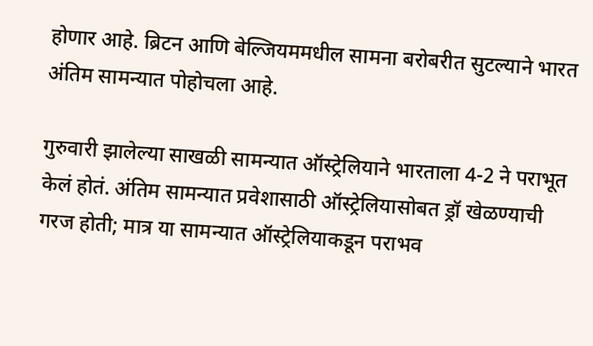होणार आहे. ब्रिटन आणि बेल्जियममधील सामना बरोबरीत सुटल्याने भारत अंतिम सामन्यात पोहोचला आहे.

गुरुवारी झालेल्या साखळी सामन्यात ऑस्ट्रेलियाने भारताला 4-2 ने पराभूत केलं होतं. अंतिम सामन्यात प्रवेशासाठी ऑस्ट्रेलियासोबत ड्रॉ खेळण्याची गरज होती; मात्र या सामन्यात ऑस्ट्रेलियाकडून पराभव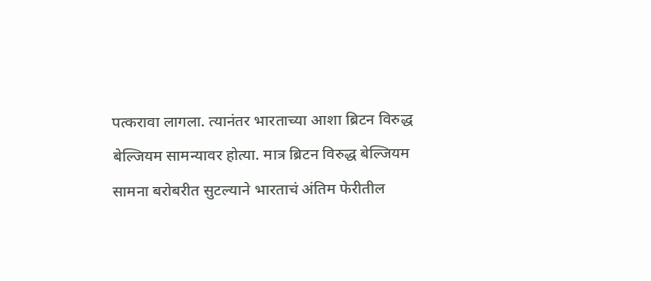पत्करावा लागला. त्यानंतर भारताच्या आशा ब्रिटन विरुद्ध बेल्जियम सामन्यावर होत्या. मात्र ब्रिटन विरुद्ध बेल्जियम सामना बरोबरीत सुटल्याने भारताचं अंतिम फेरीतील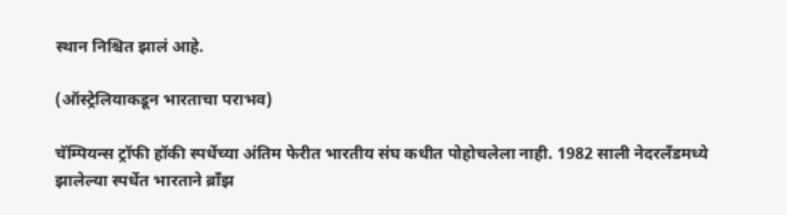स्थान निश्चित झालं आहे.

(ऑस्ट्रेलियाकडून भारताचा पराभव)

चॅम्पियन्स ट्रॉफी हॉकी स्पर्धेच्या अंतिम फेरीत भारतीय संघ कधीत पोहोचलेला नाही. 1982 साली नेदरलँडमध्ये झालेल्या स्पर्धेत भारताने ब्राँझ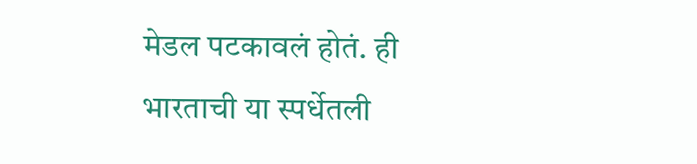मेडल पटकावलं होतं. ही भारताची या स्पर्धेतली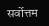सर्वोत्तम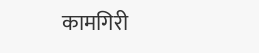कामगिरी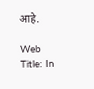आहे.

Web Title: In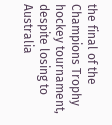the final of the Champions Trophy hockey tournament, despite losing to Australia